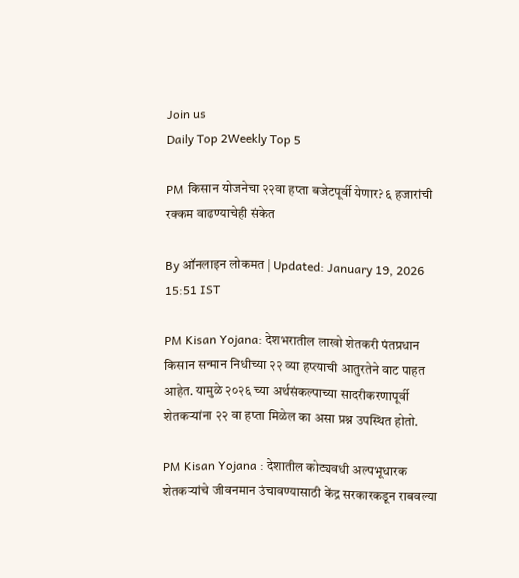Join us
Daily Top 2Weekly Top 5

PM किसान योजनेचा २२वा हप्ता बजेटपूर्वी येणार? ६ हजारांची रक्कम वाढण्याचेही संकेत

By ऑनलाइन लोकमत | Updated: January 19, 2026 15:51 IST

PM Kisan Yojana: देशभरातील लाखो शेतकरी पंतप्रधान किसान सन्मान निधीच्या २२ व्या हप्त्याची आतुरतेने वाट पाहत आहेत. यामुळे २०२६ च्या अर्थसंकल्पाच्या सादरीकरणापूर्वी शेतकऱ्यांना २२ वा हप्ता मिळेल का असा प्रश्न उपस्थित होतो.

PM Kisan Yojana : देशातील कोट्यवधी अल्पभूधारक शेतकऱ्यांचे जीवनमान उंचावण्यासाठी केंद्र सरकारकडून राबवल्या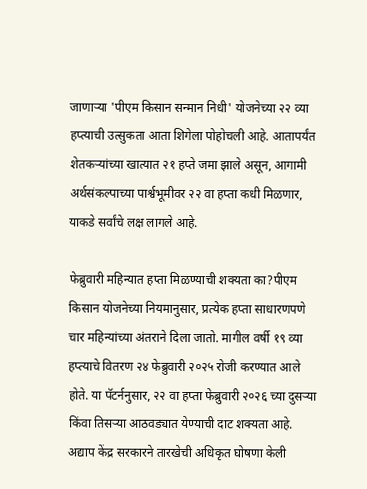जाणाऱ्या 'पीएम किसान सन्मान निधी' योजनेच्या २२ व्या हप्त्याची उत्सुकता आता शिगेला पोहोचली आहे. आतापर्यंत शेतकऱ्यांच्या खात्यात २१ हप्ते जमा झाले असून, आगामी अर्थसंकल्पाच्या पार्श्वभूमीवर २२ वा हप्ता कधी मिळणार, याकडे सर्वांचे लक्ष लागले आहे.

फेब्रुवारी महिन्यात हप्ता मिळण्याची शक्यता का?पीएम किसान योजनेच्या नियमानुसार, प्रत्येक हप्ता साधारणपणे चार महिन्यांच्या अंतराने दिला जातो. मागील वर्षी १९ व्या हप्त्याचे वितरण २४ फेब्रुवारी २०२५ रोजी करण्यात आले होते. या पॅटर्ननुसार, २२ वा हप्ता फेब्रुवारी २०२६ च्या दुसऱ्या किंवा तिसऱ्या आठवड्यात येण्याची दाट शक्यता आहे. अद्याप केंद्र सरकारने तारखेची अधिकृत घोषणा केली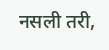नसली तरी,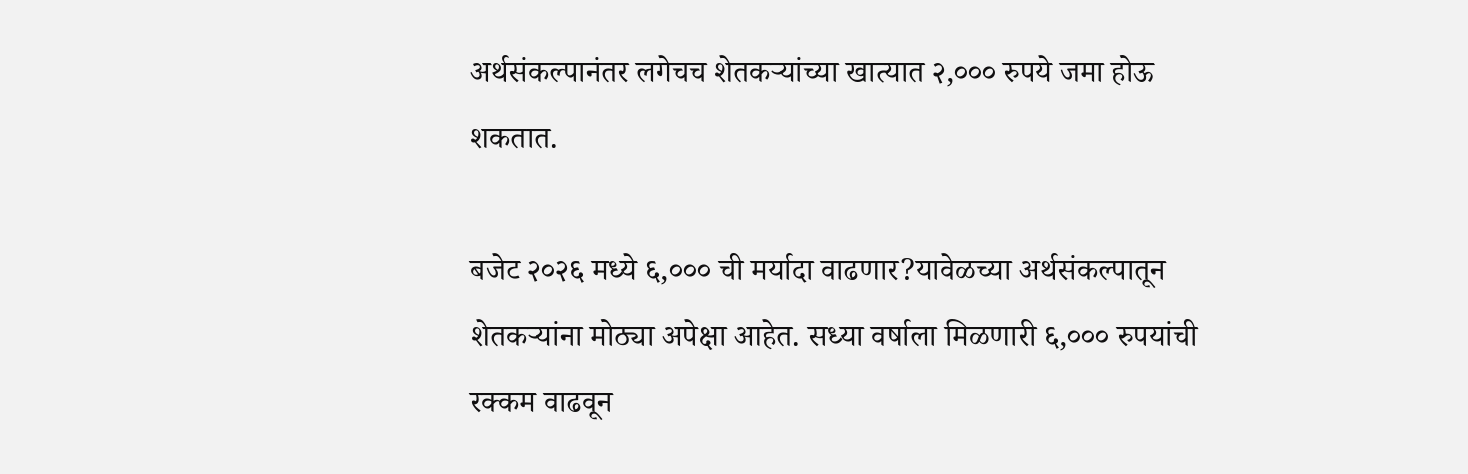अर्थसंकल्पानंतर लगेचच शेतकऱ्यांच्या खात्यात २,००० रुपये जमा होऊ शकतात.

बजेट २०२६ मध्ये ६,००० ची मर्यादा वाढणार?यावेळच्या अर्थसंकल्पातून शेतकऱ्यांना मोठ्या अपेक्षा आहेत. सध्या वर्षाला मिळणारी ६,००० रुपयांची रक्कम वाढवून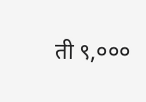ती ९,०००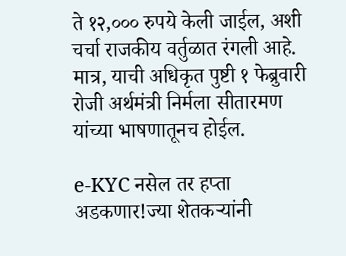ते १२,००० रुपये केली जाईल, अशी चर्चा राजकीय वर्तुळात रंगली आहे. मात्र, याची अधिकृत पुष्टी १ फेब्रुवारी रोजी अर्थमंत्री निर्मला सीतारमण यांच्या भाषणातूनच होईल.

e-KYC नसेल तर हप्ता अडकणार!ज्या शेतकऱ्यांनी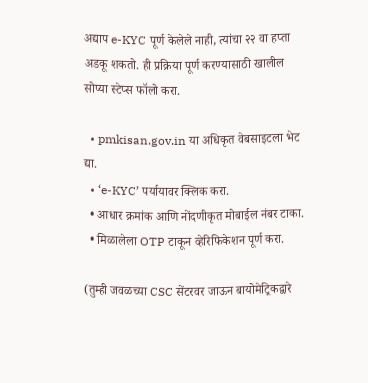अद्याप e-KYC पूर्ण केलेले नाही, त्यांचा २२ वा हप्ता अडकू शकतो. ही प्रक्रिया पूर्ण करण्यासाठी खालील सोप्या स्टेप्स फॉलो करा.

  • pmkisan.gov.in या अधिकृत वेबसाइटला भेट द्या.
  • ‘e-KYC’ पर्यायावर क्लिक करा.
  • आधार क्रमांक आणि नोंदणीकृत मोबाईल नंबर टाका.
  • मिळालेला OTP टाकून व्हेरिफिकेशन पूर्ण करा.

(तुम्ही जवळच्या CSC सेंटरवर जाऊन बायोमेट्रिकद्वारे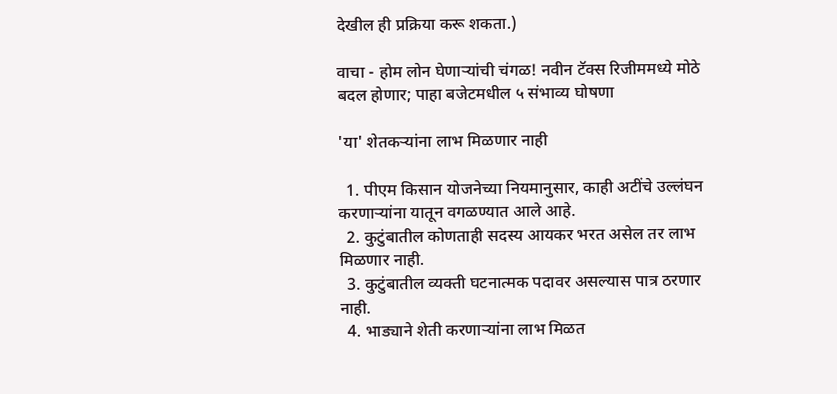देखील ही प्रक्रिया करू शकता.)

वाचा - होम लोन घेणाऱ्यांची चंगळ! नवीन टॅक्स रिजीममध्ये मोठे बदल होणार; पाहा बजेटमधील ५ संभाव्य घोषणा

'या' शेतकऱ्यांना लाभ मिळणार नाही

  1. पीएम किसान योजनेच्या नियमानुसार, काही अटींचे उल्लंघन करणाऱ्यांना यातून वगळण्यात आले आहे.
  2. कुटुंबातील कोणताही सदस्य आयकर भरत असेल तर लाभ मिळणार नाही.
  3. कुटुंबातील व्यक्ती घटनात्मक पदावर असल्यास पात्र ठरणार नाही.
  4. भाड्याने शेती करणाऱ्यांना लाभ मिळत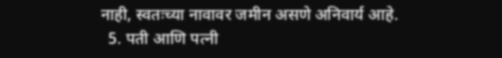नाही, स्वतःच्या नावावर जमीन असणे अनिवार्य आहे.
  5. पती आणि पत्नी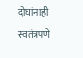दोघांनाही स्वतंत्रपणे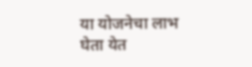या योजनेचा लाभ घेता येत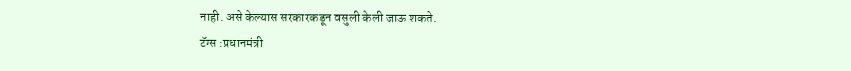नाही. असे केल्यास सरकारकडून वसुली केली जाऊ शकते.
टॅग्स :प्रधानमंत्री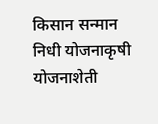किसान सन्मान निधी योजनाकृषी योजनाशेती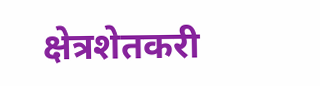क्षेत्रशेतकरी